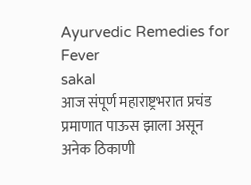Ayurvedic Remedies for Fever
sakal
आज संपूर्ण महाराष्ट्रभरात प्रचंड प्रमाणात पाऊस झाला असून अनेक ठिकाणी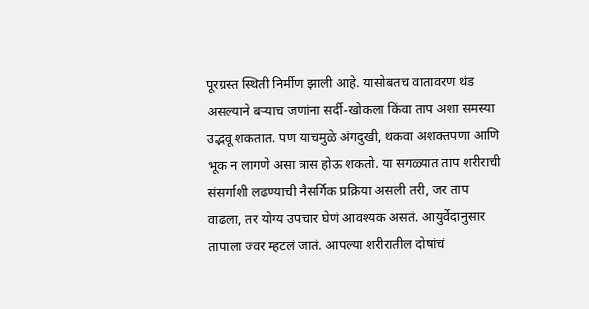पूरग्रस्त स्थिती निर्मीण झाली आहे. यासोबतच वातावरण थंड असल्याने बऱ्याच जणांना सर्दी-खोकला किंवा ताप अशा समस्या उद्भवू शकतात. पण याचमुळे अंगदुखी, थकवा अशक्तपणा आणि भूक न लागणे असा त्रास होऊ शकतो. या सगळ्यात ताप शरीराची संसर्गाशी लढण्याची नैसर्गिक प्रक्रिया असली तरी, जर ताप वाढला, तर योग्य उपचार घेणं आवश्यक असतं. आयुर्वेदानुसार तापाला ज्वर म्हटलं जातं. आपल्या शरीरातील दोषांचं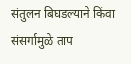संतुलन बिघडल्याने किंवा संसर्गामुळे ताप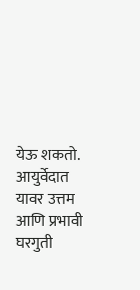येऊ शकतो. आयुर्वेदात यावर उत्तम आणि प्रभावी घरगुती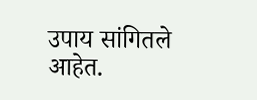उपाय सांगितले आहेत.